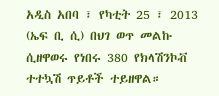አዲስ አበባ ፣ የካቲት 25 ፣ 2013 (ኤፍ ቢ ሲ) በህገ ወጥ መልኩ ሲዘዋወሩ የነበሩ 380 የክላሽንኮቭ ተተኳሽ ጥይቶች ተይዘዋል።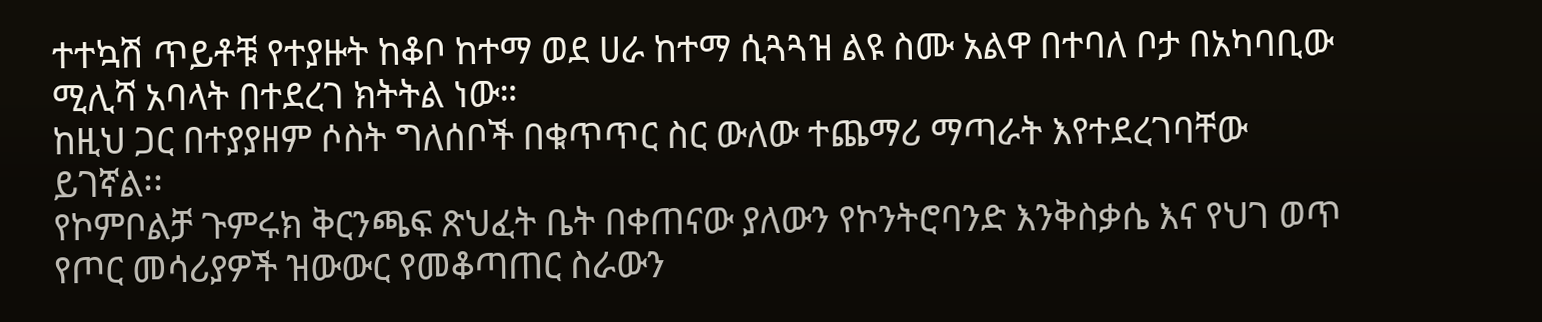ተተኳሽ ጥይቶቹ የተያዙት ከቆቦ ከተማ ወደ ሀራ ከተማ ሲጓጓዝ ልዩ ስሙ አልዋ በተባለ ቦታ በአካባቢው ሚሊሻ አባላት በተደረገ ክትትል ነው።
ከዚህ ጋር በተያያዘም ሶስት ግለሰቦች በቁጥጥር ስር ውለው ተጨማሪ ማጣራት እየተደረገባቸው ይገኛል፡፡
የኮምቦልቻ ጉምሩክ ቅርንጫፍ ጽህፈት ቤት በቀጠናው ያለውን የኮንትሮባንድ እንቅስቃሴ እና የህገ ወጥ የጦር መሳሪያዎች ዝውውር የመቆጣጠር ስራውን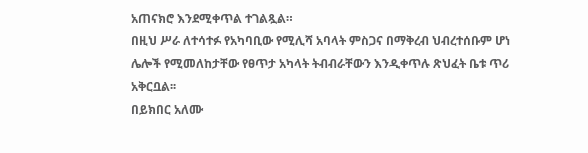አጠናክሮ እንደሚቀጥል ተገልጿል።
በዚህ ሥራ ለተሳተፉ የአካባቢው የሚሊሻ አባላት ምስጋና በማቅረብ ህብረተሰቡም ሆነ ሌሎች የሚመለከታቸው የፀጥታ አካላት ትብብራቸውን እንዲቀጥሉ ጽህፈት ቤቱ ጥሪ አቅርቧል፡፡
በይክበር አለሙ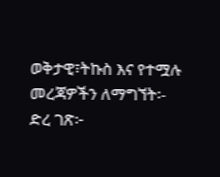ወቅታዊ፣ትኩስ እና የተሟሉ መረጃዎችን ለማግኘት፡-
ድረ ገጽ፦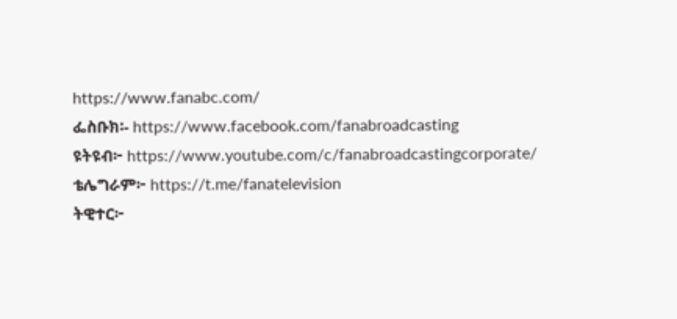https://www.fanabc.com/
ፌስቡክ፡- https://www.facebook.com/fanabroadcasting
ዩትዩብ፦ https://www.youtube.com/c/fanabroadcastingcorporate/
ቴሌግራም፦ https://t.me/fanatelevision
ትዊተር፦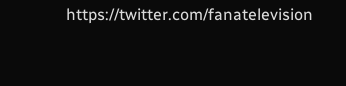https://twitter.com/fanatelevision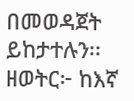በመወዳጀት ይከታተሉን፡፡
ዘወትር፦ ከእኛ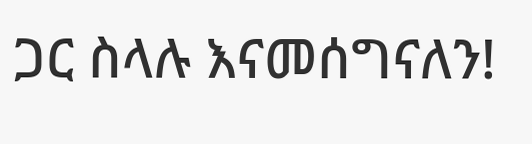ጋር ስላሉ እናመሰግናለን!